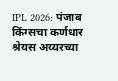IPL 2026: पंजाब किंग्सचा कर्णधार श्रेयस अय्यरच्या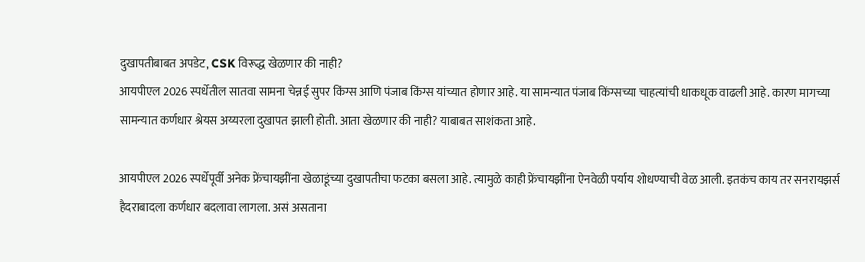दुखापतीबाबत अपडेट, CSK विरूद्ध खेळणार की नाही?
आयपीएल 2026 स्पर्धेतील सातवा सामना चेन्नई सुपर किंग्स आणि पंजाब किंग्स यांच्यात होणार आहे. या सामन्यात पंजाब किंग्सच्या चाहत्यांची धाकधूक वाढली आहे. कारण मागच्या सामन्यात कर्णधार श्रेयस अय्यरला दुखापत झाली होती. आता खेळणार की नाही? याबाबत साशंकता आहे.

आयपीएल 2026 स्पर्धेपूर्वी अनेक फ्रेंचायझींना खेळाडूंच्या दुखापतीचा फटका बसला आहे. त्यामुळे काही फ्रेंचायझींना ऐनवेळी पर्याय शोधण्याची वेळ आली. इतकंच काय तर सनरायझर्स हैदराबादला कर्णधार बदलावा लागला. असं असताना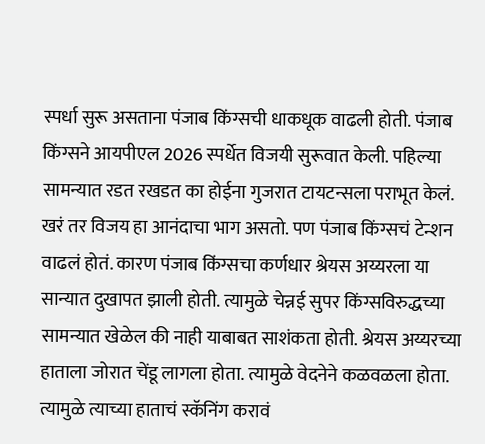स्पर्धा सुरू असताना पंजाब किंग्सची धाकधूक वाढली होती. पंजाब किंग्सने आयपीएल 2026 स्पर्धेत विजयी सुरूवात केली. पहिल्या सामन्यात रडत रखडत का होईना गुजरात टायटन्सला पराभूत केलं. खरं तर विजय हा आनंदाचा भाग असतो. पण पंजाब किंग्सचं टेन्शन वाढलं होतं. कारण पंजाब किंग्सचा कर्णधार श्रेयस अय्यरला या सान्यात दुखापत झाली होती. त्यामुळे चेन्नई सुपर किंग्सविरुद्धच्या सामन्यात खेळेल की नाही याबाबत साशंकता होती. श्रेयस अय्यरच्या हाताला जोरात चेंडू लागला होता. त्यामुळे वेदनेने कळवळला होता. त्यामुळे त्याच्या हाताचं स्कॅनिंग करावं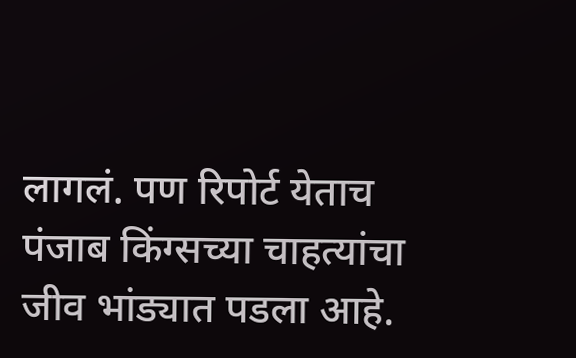लागलं. पण रिपोर्ट येताच पंजाब किंग्सच्या चाहत्यांचा जीव भांड्यात पडला आहे.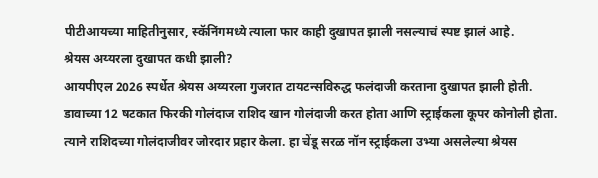पीटीआयच्या माहितीनुसार, स्कॅनिंगमध्ये त्याला फार काही दुखापत झाली नसल्याचं स्पष्ट झालं आहे.
श्रेयस अय्यरला दुखापत कधी झाली?
आयपीएल 2026 स्पर्धेत श्रेयस अय्यरला गुजरात टायटन्सविरुद्ध फलंदाजी करताना दुखापत झाली होती. डावाच्या 12 षटकात फिरकी गोलंदाज राशिद खान गोलंदाजी करत होता आणि स्ट्राईकला कूपर कोनोली होता. त्याने राशिदच्या गोलंदाजीवर जोरदार प्रहार केला. हा चेंडू सरळ नॉन स्ट्राईकला उभ्या असलेल्या श्रेयस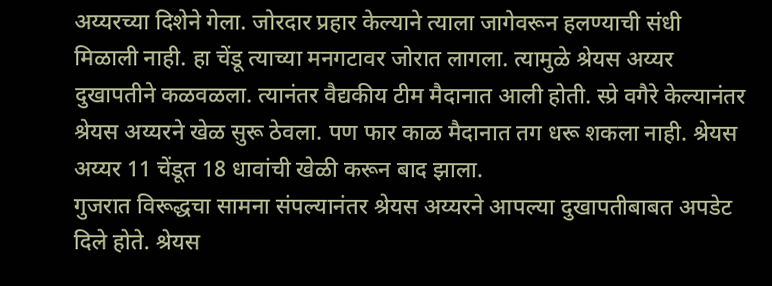अय्यरच्या दिशेने गेला. जोरदार प्रहार केल्याने त्याला जागेवरून हलण्याची संधी मिळाली नाही. हा चेंडू त्याच्या मनगटावर जोरात लागला. त्यामुळे श्रेयस अय्यर दुखापतीने कळवळला. त्यानंतर वैद्यकीय टीम मैदानात आली होती. स्प्रे वगैरे केल्यानंतर श्रेयस अय्यरने खेळ सुरू ठेवला. पण फार काळ मैदानात तग धरू शकला नाही. श्रेयस अय्यर 11 चेंडूत 18 धावांची खेळी करून बाद झाला.
गुजरात विरूद्धचा सामना संपल्यानंतर श्रेयस अय्यरने आपल्या दुखापतीबाबत अपडेट दिले होते. श्रेयस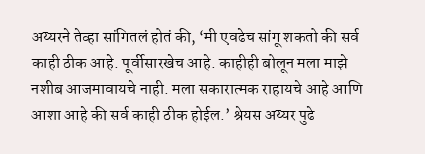अय्यरने तेव्हा सांगितलं होतं की, ‘मी एवढेच सांगू शकतो की सर्व काही ठीक आहे. पूर्वीसारखेच आहे. काहीही बोलून मला माझे नशीब आजमावायचे नाही. मला सकारात्मक राहायचे आहे आणि आशा आहे की सर्व काही ठीक होईल.’ श्रेयस अय्यर पुढे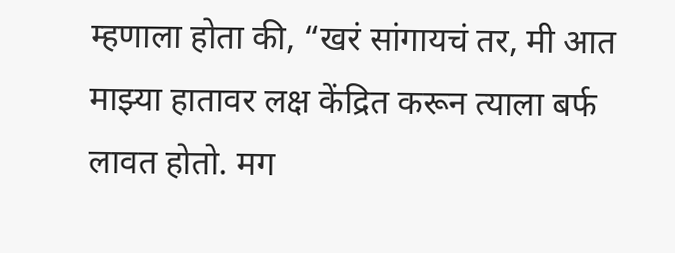म्हणाला होता की, “खरं सांगायचं तर, मी आत माझ्या हातावर लक्ष केंद्रित करून त्याला बर्फ लावत होतो. मग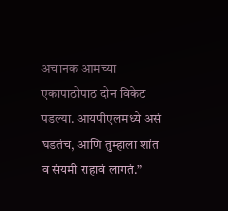अचानक आमच्या एकापाठोपाठ दोन विकेट पडल्या. आयपीएलमध्ये असं घडतंच, आणि तुम्हाला शांत व संयमी राहावं लागतं.”